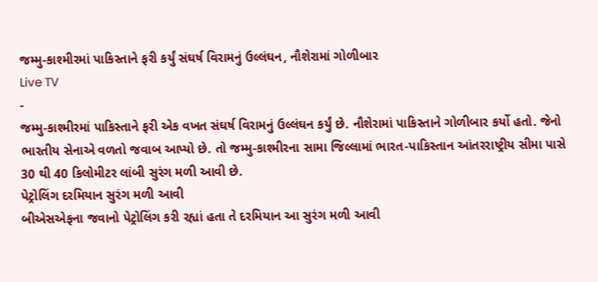જમ્મુ-કાશ્મીરમાં પાકિસ્તાને ફરી કર્યું સંઘર્ષ વિરામનું ઉલ્લંઘન, નૌશેરામાં ગોળીબાર
Live TV
-
જમ્મુ-કાશ્મીરમાં પાકિસ્તાને ફરી એક વખત સંઘર્ષ વિરામનું ઉલ્લંઘન કર્યું છે. નૌશેરામાં પાકિસ્તાને ગોળીબાર કર્યો હતો. જેનો ભારતીય સેનાએ વળતો જવાબ આપ્યો છે. તો જમ્મુ-કાશ્મીરના સામા જિલ્લામાં ભારત-પાકિસ્તાન આંતરરાષ્ટ્રીય સીમા પાસે 30 થી 40 કિલોમીટર લાંબી સુરંગ મળી આવી છે.
પેટ્રોલિંગ દરમિયાન સુરંગ મળી આવી
બીએસએફના જવાનો પેટ્રોલિંગ કરી રહ્યાં હતા તે દરમિયાન આ સુરંગ મળી આવી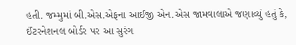હતી. જમ્મુમાં બી.એસ.એફના આઈજી એન.એસ જામવાલાએ જણાવ્યું હતું કે, ઈંટરનેશનલ બોર્ડર પર આ સુરંગ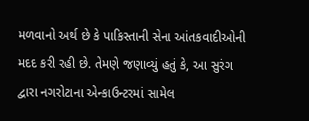મળવાનો અર્થ છે કે પાકિસ્તાની સેના આંતકવાદીઓની મદદ કરી રહી છે. તેમણે જણાવ્યું હતું કે, આ સુરંગ દ્વારા નગરોટાના એન્કાઉન્ટરમાં સામેલ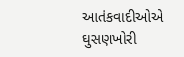આતંકવાદીઓએ ઘુસણખોરી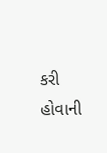કરી હોવાની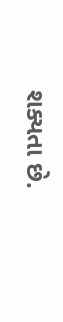શક્યતા છે.